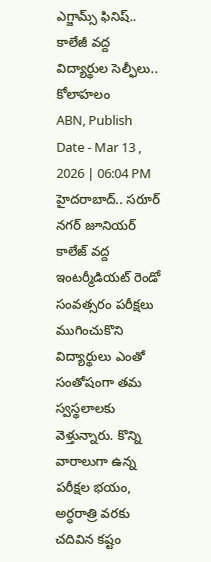ఎగ్జామ్స్ ఫినిష్.. కాలేజీ వద్ద విద్యార్థుల సెల్ఫీలు.. కోలాహలం
ABN, Publish Date - Mar 13 , 2026 | 06:04 PM
హైదరాబాద్.. సరూర్ నగర్ జూనియర్ కాలేజ్ వద్ద ఇంటర్మీడియట్ రెండో సంవత్సరం పరీక్షలు ముగించుకొని విద్యార్థులు ఎంతో సంతోషంగా తమ స్వస్థలాలకు వెళ్తున్నారు. కొన్ని వారాలుగా ఉన్న పరీక్షల భయం, అర్ధరాత్రి వరకు చదివిన కష్టం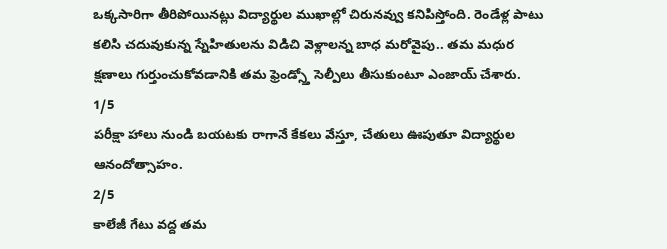ఒక్కసారిగా తీరిపోయినట్లు విద్యార్థుల ముఖాల్లో చిరునవ్వు కనిపిస్తోంది. రెండేళ్ల పాటు కలిసి చదువుకున్న స్నేహితులను విడిచి వెళ్లాలన్న బాధ మరోవైపు.. తమ మధుర క్షణాలు గుర్తుంచుకోవడానికి తమ ఫ్రెండ్స్తో సెల్పీలు తీసుకుంటూ ఎంజాయ్ చేశారు.
1/5
పరీక్షా హాలు నుండి బయటకు రాగానే కేకలు వేస్తూ, చేతులు ఊపుతూ విద్యార్థుల ఆనందోత్సాహం.
2/5
కాలేజీ గేటు వద్ద తమ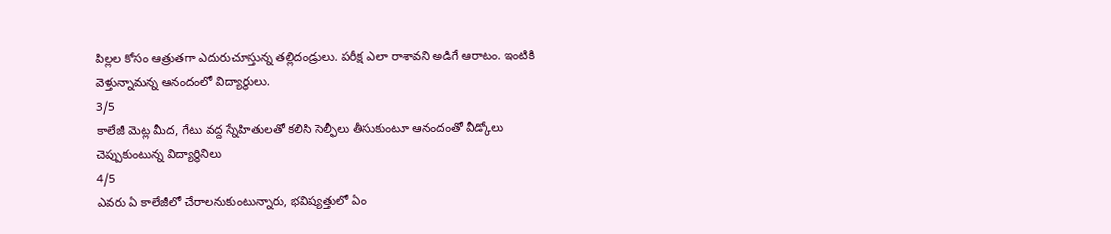పిల్లల కోసం ఆత్రుతగా ఎదురుచూస్తున్న తల్లిదండ్రులు. పరీక్ష ఎలా రాశావని అడిగే ఆరాటం. ఇంటికి వెళ్తున్నామన్న ఆనందంలో విద్యార్థులు.
3/5
కాలేజీ మెట్ల మీద, గేటు వద్ద స్నేహితులతో కలిసి సెల్ఫీలు తీసుకుంటూ ఆనందంతో వీడ్కోలు చెప్పుకుంటున్న విద్యార్థినిలు
4/5
ఎవరు ఏ కాలేజీలో చేరాలనుకుంటున్నారు, భవిష్యత్తులో ఏం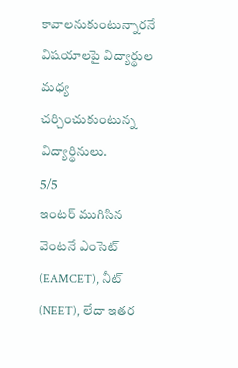కావాలనుకుంటున్నారనే విషయాలపై విద్యార్థుల మధ్య చర్చించుకుంటున్న విద్యార్థినులు.
5/5
ఇంటర్ ముగిసిన వెంటనే ఎంసెట్ (EAMCET), నీట్ (NEET), లేదా ఇతర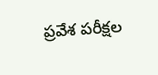ప్రవేశ పరీక్షల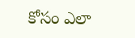కోసం ఎలా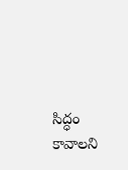సిద్ధం కావాలని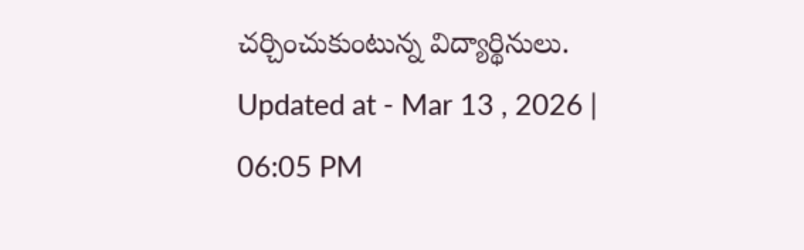చర్చించుకుంటున్న విద్యార్థినులు.
Updated at - Mar 13 , 2026 | 06:05 PM